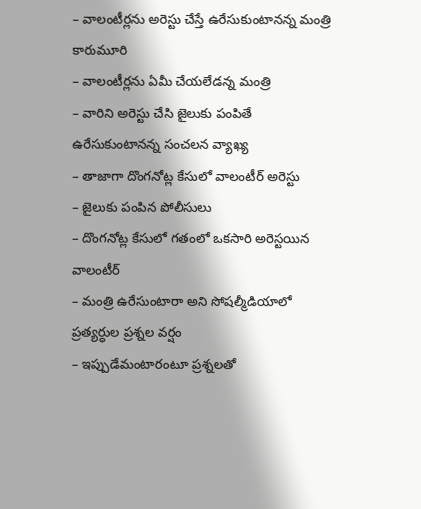– వాలంటీర్లను అరెస్టు చేస్తే ఉరేసుకుంటానన్న మంత్రి కారుమూరి
– వాలంటీర్లను ఏమీ చేయలేడన్న మంత్రి
– వారిని అరెస్టు చేసి జైలుకు పంపితే ఉరేసుకుంటానన్న సంచలన వ్యాఖ్య
– తాజాగా దొంగనోట్ల కేసులో వాలంటీర్ అరెస్టు
– జైలుకు పంపిన పోలీసులు
– దొంగనోట్ల కేసులో గతంలో ఒకసారి అరెస్టయిన వాలంటీర్
– మంత్రి ఉరేసుంటారా అని సోషల్మీడియాలో ప్రత్యర్ధుల ప్రశ్నల వర్షం
– ఇప్పుడేమంటారంటూ ప్రశ్నలతో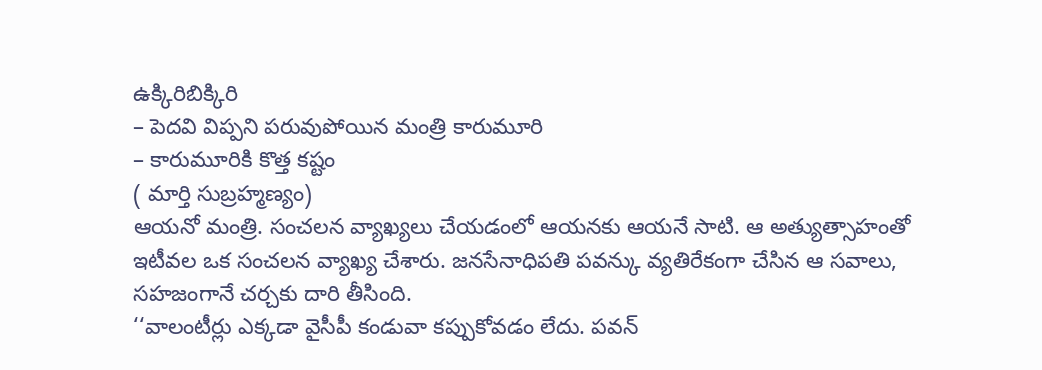ఉక్కిరిబిక్కిరి
– పెదవి విప్పని పరువుపోయిన మంత్రి కారుమూరి
– కారుమూరికి కొత్త కష్టం
( మార్తి సుబ్రహ్మణ్యం)
ఆయనో మంత్రి. సంచలన వ్యాఖ్యలు చేయడంలో ఆయనకు ఆయనే సాటి. ఆ అత్యుత్సాహంతో ఇటీవల ఒక సంచలన వ్యాఖ్య చేశారు. జనసేనాధిపతి పవన్కు వ్యతిరేకంగా చేసిన ఆ సవాలు, సహజంగానే చర్చకు దారి తీసింది.
‘‘వాలంటీర్లు ఎక్కడా వైసీపీ కండువా కప్పుకోవడం లేదు. పవన్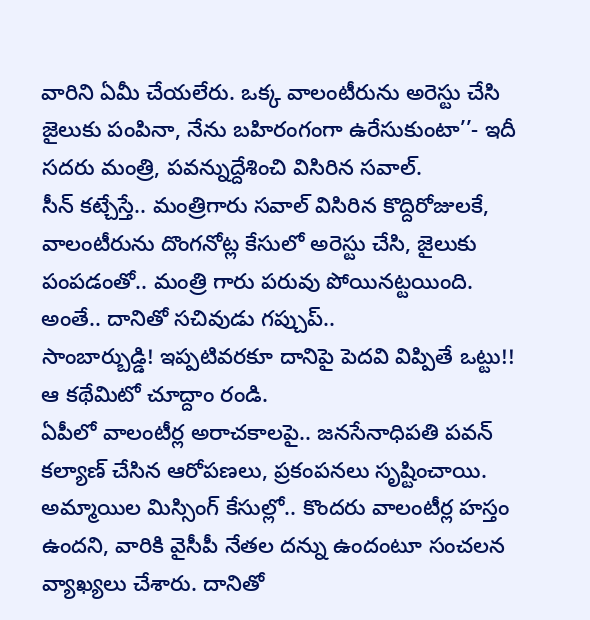వారిని ఏమీ చేయలేరు. ఒక్క వాలంటీరును అరెస్టు చేసి జైలుకు పంపినా, నేను బహిరంగంగా ఉరేసుకుంటా’’- ఇదీ సదరు మంత్రి, పవన్నుద్దేశించి విసిరిన సవాల్.
సీన్ కట్చేస్తే.. మంత్రిగారు సవాల్ విసిరిన కొద్దిరోజులకే, వాలంటీరును దొంగనోట్ల కేసులో అరెస్టు చేసి, జైలుకు పంపడంతో.. మంత్రి గారు పరువు పోయినట్టయింది. అంతే.. దానితో సచివుడు గప్చుప్..
సాంబార్బుడ్డి! ఇప్పటివరకూ దానిపై పెదవి విప్పితే ఒట్టు!! ఆ కథేమిటో చూద్దాం రండి.
ఏపీలో వాలంటీర్ల అరాచకాలపై.. జనసేనాధిపతి పవన్ కల్యాణ్ చేసిన ఆరోపణలు, ప్రకంపనలు సృష్టించాయి. అమ్మాయిల మిస్సింగ్ కేసుల్లో.. కొందరు వాలంటీర్ల హస్తం ఉందని, వారికి వైసీపీ నేతల దన్ను ఉందంటూ సంచలన వ్యాఖ్యలు చేశారు. దానితో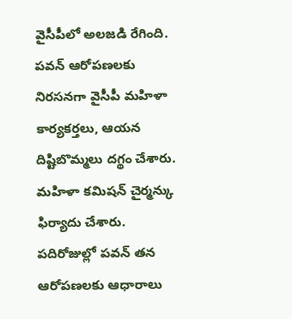వైసీపీలో అలజడి రేగింది. పవన్ ఆరోపణలకు నిరసనగా వైసీపీ మహిళా కార్యకర్తలు, ఆయన దిష్టిబొమ్మలు దగ్థం చేశారు. మహిళా కమిషన్ చైర్మన్కు ఫిర్యాదు చేశారు. పదిరోజుల్లో పవన్ తన ఆరోపణలకు ఆధారాలు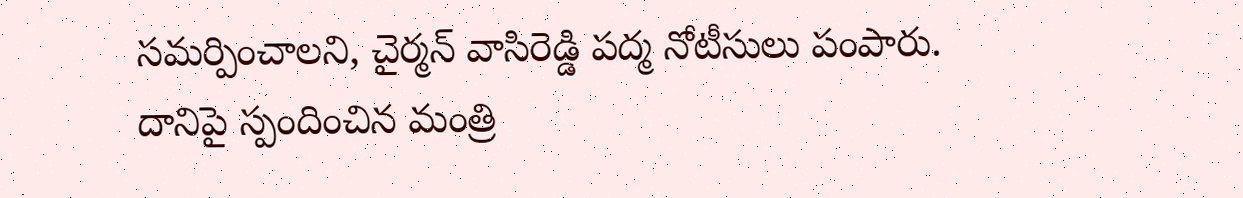సమర్పించాలని, చైర్మన్ వాసిరెడ్డి పద్మ నోటీసులు పంపారు.
దానిపై స్పందించిన మంత్రి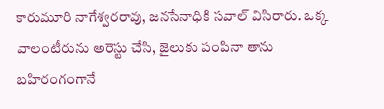కారుమూరి నాగేశ్వరరావు, జనసేనాధికి సవాల్ విసిరారు. ఒక్క వాలంటీరును అరెస్టు చేసి, జైలుకు పంపినా తాను బహిరంగంగానే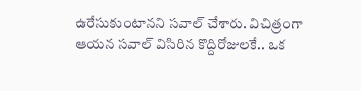ఉరేసుకుంటానని సవాల్ చేశారు. విచిత్రంగా ఆయన సవాల్ విసిరిన కొద్దిరోజులకే.. ఒక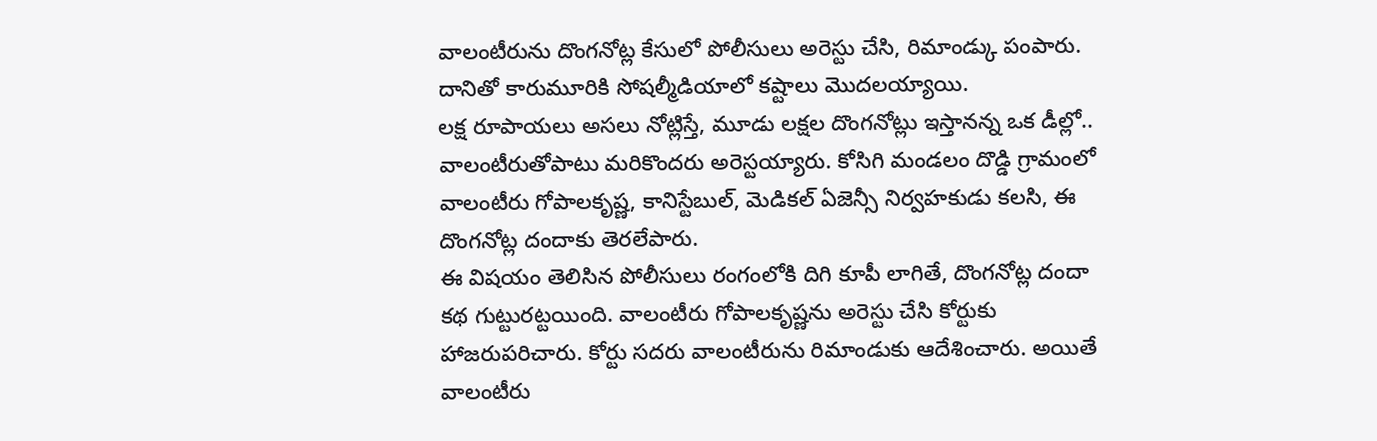వాలంటీరును దొంగనోట్ల కేసులో పోలీసులు అరెస్టు చేసి, రిమాండ్కు పంపారు. దానితో కారుమూరికి సోషల్మీడియాలో కష్టాలు మొదలయ్యాయి.
లక్ష రూపాయలు అసలు నోట్లిస్తే, మూడు లక్షల దొంగనోట్లు ఇస్తానన్న ఒక డీల్లో.. వాలంటీరుతోపాటు మరికొందరు అరెస్టయ్యారు. కోసిగి మండలం దొడ్డి గ్రామంలో వాలంటీరు గోపాలకృష్ణ, కానిస్టేబుల్, మెడికల్ ఏజెన్సీ నిర్వహకుడు కలసి, ఈ దొంగనోట్ల దందాకు తెరలేపారు.
ఈ విషయం తెలిసిన పోలీసులు రంగంలోకి దిగి కూపీ లాగితే, దొంగనోట్ల దందా కథ గుట్టురట్టయింది. వాలంటీరు గోపాలకృష్ణను అరెస్టు చేసి కోర్టుకు హాజరుపరిచారు. కోర్టు సదరు వాలంటీరును రిమాండుకు ఆదేశించారు. అయితే వాలంటీరు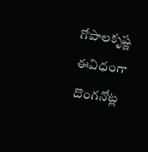గోపాలకృష్ణ ఈవిధంగా దొంగనోట్ల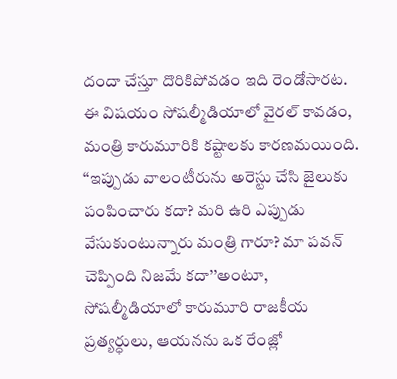దందా చేస్తూ దొరికిపోవడం ఇది రెండోసారట.
ఈ విషయం సోషల్మీడియాలో వైరల్ కావడం, మంత్రి కారుమూరికి కష్టాలకు కారణమయింది. ‘‘ఇప్పుడు వాలంటీరును అరెస్టు చేసి జైలుకు పంపించారు కదా? మరి ఉరి ఎప్పుడు వేసుకుంటున్నారు మంత్రి గారూ? మా పవన్ చెప్పింది నిజమే కదా’’అంటూ, సోషల్మీడియాలో కారుమూరి రాజకీయ ప్రత్యర్ధులు, ఆయనను ఒక రేంజ్లో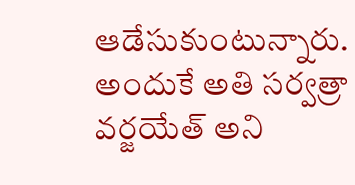ఆడేసుకుంటున్నారు. అందుకే అతి సర్వత్రా వర్జయేత్ అని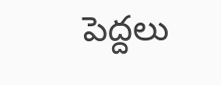పెద్దలు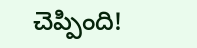చెప్పింది!